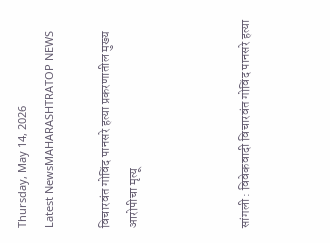Thursday, May 14, 2026
Latest NewsMAHARASHTRATOP NEWS

विचारवंत गोविंद पानसरे हत्या प्रकरणातील मुख्य आरोपीचा मृत्यू



सांगली : विवेकवादी विचारवंत गोविंद पानसरे हत्या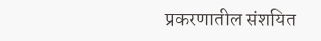प्रकरणातील संशयित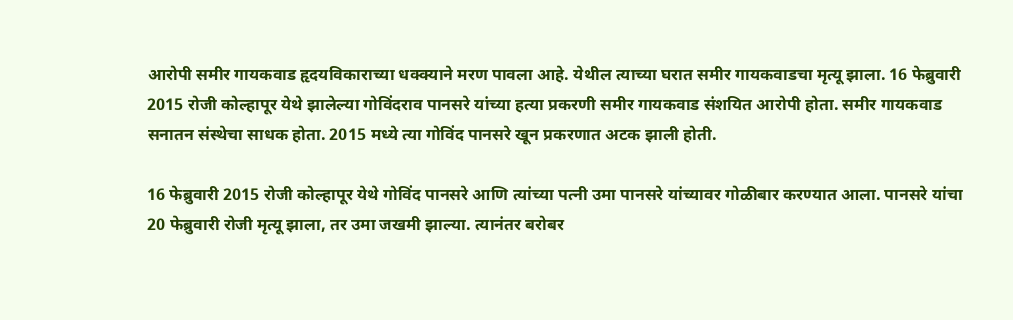आरोपी समीर गायकवाड हृदयविकाराच्या धक्क्याने मरण पावला आहे. येथील त्याच्या घरात समीर गायकवाडचा मृत्यू झाला. 16 फेब्रुवारी 2015 रोजी कोल्हापूर येथे झालेल्या गोविंदराव पानसरे यांच्या हत्या प्रकरणी समीर गायकवाड संशयित आरोपी होता. समीर गायकवाड सनातन संस्थेचा साधक होता. 2015 मध्ये त्या गोविंद पानसरे खून प्रकरणात अटक झाली होती.

16 फेब्रुवारी 2015 रोजी कोल्हापूर येथे गोविंद पानसरे आणि त्यांच्या पत्नी उमा पानसरे यांच्यावर गोळीबार करण्यात आला. पानसरे यांचा 20 फेब्रुवारी रोजी मृत्यू झाला, तर उमा जखमी झाल्या. त्यानंतर बरोबर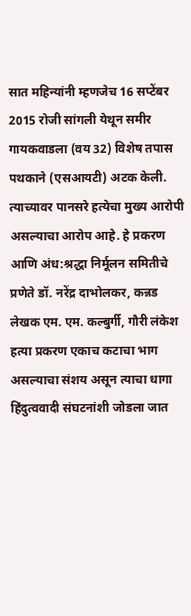सात महिन्यांनी म्हणजेच 16 सप्टेंबर 2015 रोजी सांगली येथून समीर गायकवाडला (वय 32) विशेष तपास पथकाने (एसआयटी) अटक केली. त्याच्यावर पानसरे हत्येचा मुख्य आरोपी असल्याचा आरोप आहे. हे प्रकरण आणि अंध:श्रद्धा निर्मूलन समितीचे प्रणेते डॉ. नरेंद्र दाभोलकर, कन्नड लेखक एम. एम. कल्बुर्गी, गौरी लंकेश हत्या प्रकरण एकाच कटाचा भाग असल्याचा संशय असून त्याचा धागा हिंदुत्ववादी संघटनांशी जोडला जात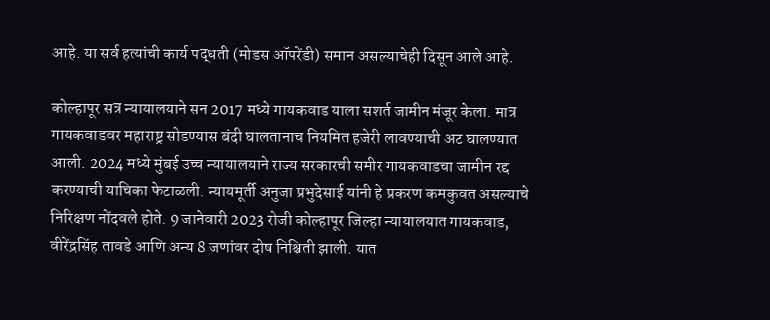आहे. या सर्व हत्यांची कार्य पद्धती (मोडस ऑपरेंडी) समान असल्याचेही दिसून आले आहे.

कोल्हापूर सत्र न्यायालयाने सन 2017 मध्ये गायकवाड याला सशर्त जामीन मंजूर केला. मात्र गायकवाडवर महाराष्ट्र सोडण्यास बंदी घालतानाच नियमित हजेरी लावण्याची अट घालण्यात आली. 2024 मध्ये मुंबई उच्च न्यायालयाने राज्य सरकारची समीर गायकवाडचा जामीन रद्द करण्याची याचिका फेटाळली. न्यायमूर्ती अनुजा प्रभुदेसाई यांनी हे प्रकरण कमकुवत असल्याचे निरिक्षण नोंदवले होते. 9 जानेवारी 2023 रोजी कोल्हापूर जिल्हा न्यायालयात गायकवाड, वीरेंद्रसिंह तावडे आणि अन्य 8 जणांवर दोष निश्चिती झाली. यात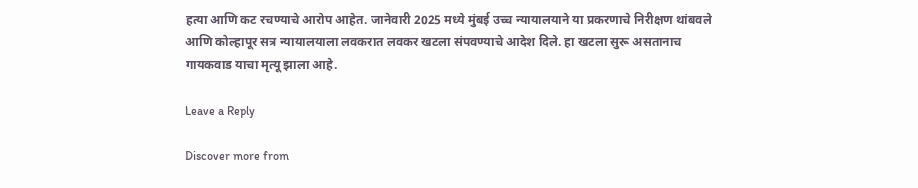हत्या आणि कट रचण्याचे आरोप आहेत. जानेवारी 2025 मध्ये मुंबई उच्च न्यायालयाने या प्रकरणाचे निरीक्षण थांबवले आणि कोल्हापूर सत्र न्यायालयाला लवकरात लवकर खटला संपवण्याचे आदेश दिले. हा खटला सुरू असतानाच गायकवाड याचा मृत्यू झाला आहे.

Leave a Reply

Discover more from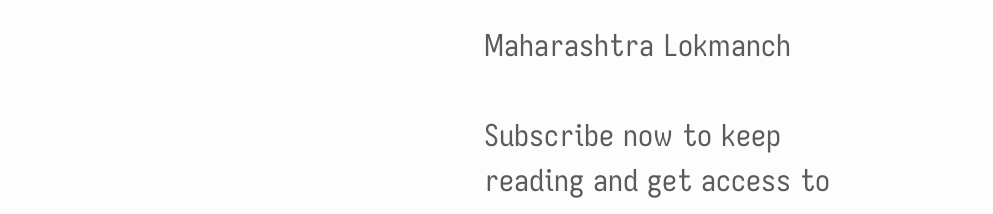Maharashtra Lokmanch

Subscribe now to keep reading and get access to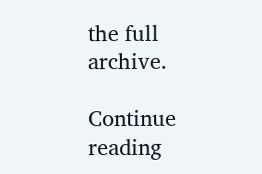the full archive.

Continue reading